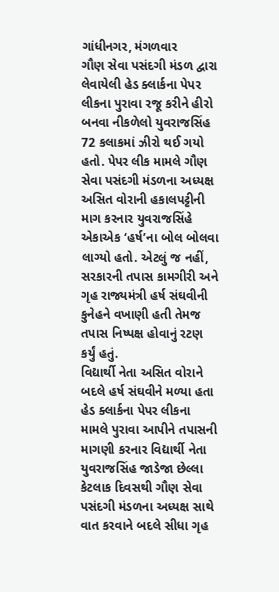ગાંધીનગર, મંગળવાર
ગૌણ સેવા પસંદગી મંડળ દ્વારા લેવાયેલી હેડ ક્લાર્કના પેપર લીકના પુરાવા રજૂ કરીને હીરો બનવા નીકળેલો યુવરાજસિંહ 72 કલાકમાં ઝીરો થઈ ગયો હતો. પેપર લીક મામલે ગૌણ સેવા પસંદગી મંડળના અધ્યક્ષ અસિત વોરાની હકાલપટ્ટીની માગ કરનાર યુવરાજસિંહે એકાએક ‘હર્ષ’ના બોલ બોલવા લાગ્યો હતો. એટલું જ નહીં, સરકારની તપાસ કામગીરી અને ગૃહ રાજ્યમંત્રી હર્ષ સંઘવીની કુનેહને વખાણી હતી તેમજ તપાસ નિષ્પક્ષ હોવાનું રટણ કર્યું હતું.
વિદ્યાર્થી નેતા અસિત વોરાને બદલે હર્ષ સંઘવીને મળ્યા હતા
હેડ ક્લાર્કના પેપર લીકના મામલે પુરાવા આપીને તપાસની માગણી કરનાર વિદ્યાર્થી નેતા યુવરાજસિંહ જાડેજા છેલ્લા કેટલાક દિવસથી ગૌણ સેવા પસંદગી મંડળના અધ્યક્ષ સાથે વાત કરવાને બદલે સીધા ગૃહ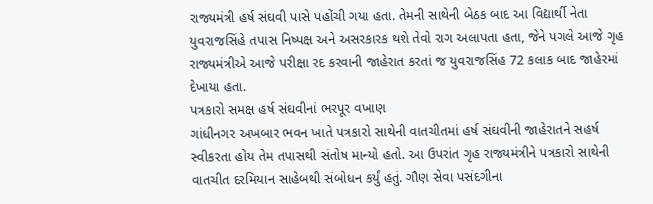રાજ્યમંત્રી હર્ષ સંઘવી પાસે પહોંચી ગયા હતા. તેમની સાથેની બેઠક બાદ આ વિદ્યાર્થી નેતા યુવરાજસિંહે તપાસ નિષ્પક્ષ અને અસરકારક થશે તેવો રાગ અલાપતા હતા, જેને પગલે આજે ગૃહ રાજ્યમંત્રીએ આજે પરીક્ષા રદ કરવાની જાહેરાત કરતાં જ યુવરાજસિંહ 72 કલાક બાદ જાહેરમાં દેખાયા હતા.
પત્રકારો સમક્ષ હર્ષ સંઘવીનાં ભરપૂર વખાણ
ગાંધીનગર અખબાર ભવન ખાતે પત્રકારો સાથેની વાતચીતમાં હર્ષ સંઘવીની જાહેરાતને સહર્ષ સ્વીકરતા હોય તેમ તપાસથી સંતોષ માન્યો હતો. આ ઉપરાંત ગૃહ રાજ્યમંત્રીને પત્રકારો સાથેની વાતચીત દરમિયાન સાહેબથી સંબોધન કર્યું હતું. ગૌણ સેવા પસંદગીના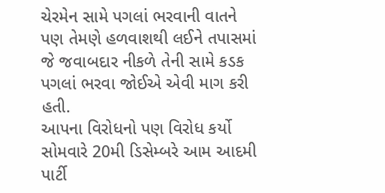ચેરમેન સામે પગલાં ભરવાની વાતને પણ તેમણે હળવાશથી લઈને તપાસમાં જે જવાબદાર નીકળે તેની સામે કડક પગલાં ભરવા જોઈએ એવી માગ કરી હતી.
આપના વિરોધનો પણ વિરોધ કર્યો
સોમવારે 20મી ડિસેમ્બરે આમ આદમી પાર્ટી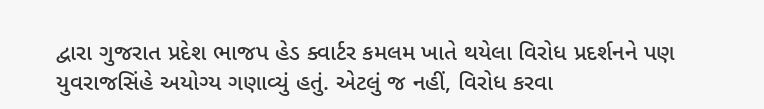દ્વારા ગુજરાત પ્રદેશ ભાજપ હેડ ક્વાર્ટર કમલમ ખાતે થયેલા વિરોધ પ્રદર્શનને પણ યુવરાજસિંહે અયોગ્ય ગણાવ્યું હતું. એટલું જ નહીં, વિરોધ કરવા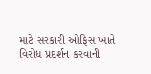માટે સરકારી ઓફિસ ખાતે વિરોધ પ્રદર્શન કરવાની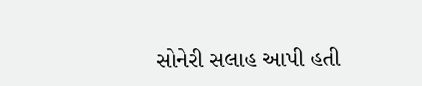સોનેરી સલાહ આપી હતી